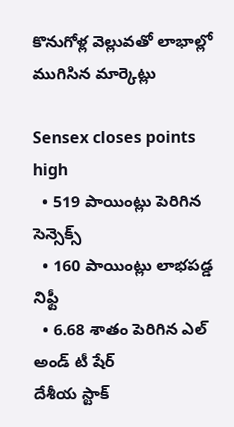కొనుగోళ్ల వెల్లువతో లాభాల్లో ముగిసిన మార్కెట్లు

Sensex closes points high
  • 519 పాయింట్లు పెరిగిన సెన్సెక్స్
  • 160 పాయింట్లు లాభపడ్డ నిఫ్టీ
  • 6.68 శాతం పెరిగిన ఎల్ అండ్ టీ షేర్
దేశీయ స్టాక్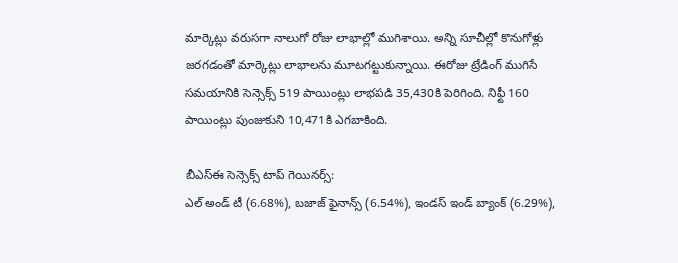మార్కెట్లు వరుసగా నాలుగో రోజు లాభాల్లో ముగిశాయి. అన్ని సూచీల్లో కొనుగోళ్లు జరగడంతో మార్కెట్లు లాభాలను మూటగట్టుకున్నాయి. ఈరోజు ట్రేడింగ్ ముగిసే సమయానికి సెన్సెక్స్ 519 పాయింట్లు లాభపడి 35,430కి పెరిగింది. నిఫ్టీ 160 పాయింట్లు పుంజుకుని 10,471కి ఎగబాకింది.

బీఎస్ఈ సెన్సెక్స్ టాప్ గెయినర్స్:
ఎల్ అండ్ టీ (6.68%), బజాజ్ ఫైనాన్స్ (6.54%), ఇండస్ ఇండ్ బ్యాంక్ (6.29%),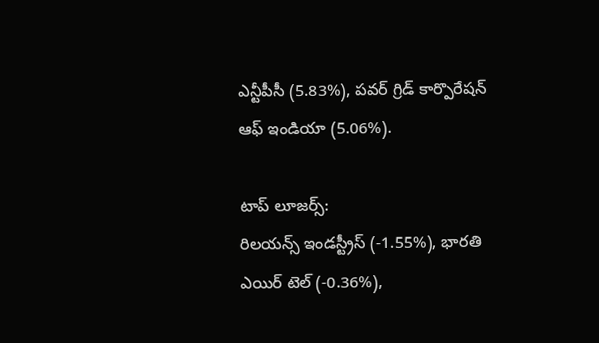ఎన్టీపీసీ (5.83%), పవర్ గ్రిడ్ కార్పొరేషన్ ఆఫ్ ఇండియా (5.06%).

టాప్ లూజర్స్:
రిలయన్స్ ఇండస్ట్రీస్ (-1.55%), భారతి ఎయిర్ టెల్ (-0.36%),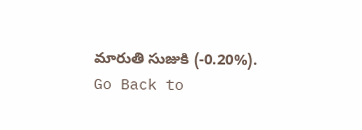మారుతి సుజుకి (-0.20%).
Go Back to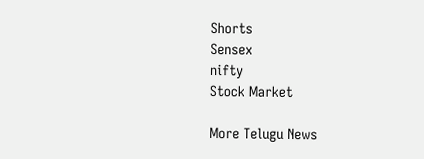Shorts
Sensex
nifty
Stock Market

More Telugu News